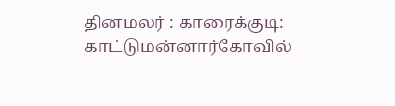தினமலர் : காரைக்குடி: காட்டுமன்னார்கோவில்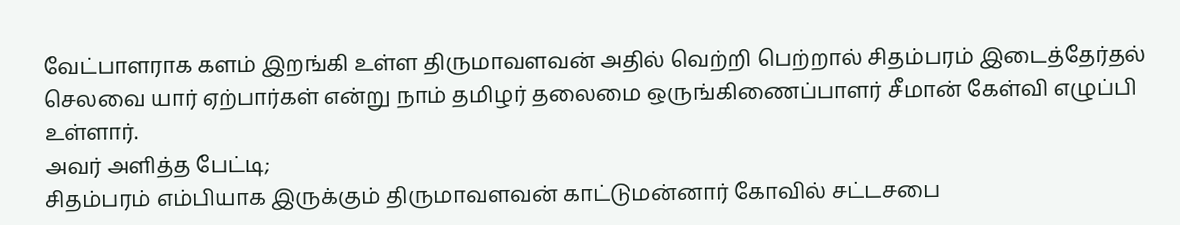வேட்பாளராக களம் இறங்கி உள்ள திருமாவளவன் அதில் வெற்றி பெற்றால் சிதம்பரம் இடைத்தேர்தல் செலவை யார் ஏற்பார்கள் என்று நாம் தமிழர் தலைமை ஒருங்கிணைப்பாளர் சீமான் கேள்வி எழுப்பி உள்ளார்.
அவர் அளித்த பேட்டி;
சிதம்பரம் எம்பியாக இருக்கும் திருமாவளவன் காட்டுமன்னார் கோவில் சட்டசபை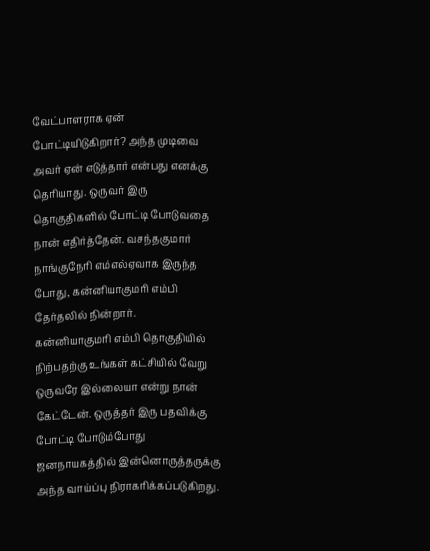வேட்பாளராக ஏன் போட்டியிடுகிறார்? அந்த முடிவை அவர் ஏன் எடுத்தார் என்பது எனக்கு தெரியாது. ஒருவர் இரு தொகுதிகளில் போட்டி போடுவதை நான் எதிர்த்தேன். வசந்தகுமார் நாங்குநேரி எம்எல்ஏவாக இருந்த போது, கன்னியாகுமரி எம்பி தேர்தலில் நின்றார்.
கன்னியாகுமரி எம்பி தொகுதியில் நிற்பதற்கு உங்கள் கட்சியில் வேறு ஒருவரே இல்லையா என்று நான் கேட்டேன். ஒருத்தர் இரு பதவிக்கு போட்டி போடும்போது ஜனநாயகத்தில் இன்னொருத்தருக்கு அந்த வாய்ப்பு நிராகரிக்கப்படுகிறது.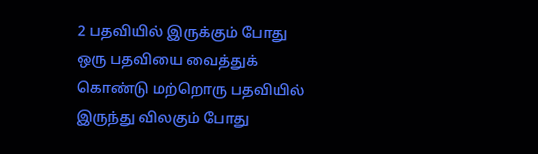2 பதவியில் இருக்கும் போது ஒரு பதவியை வைத்துக் கொண்டு மற்றொரு பதவியில் இருந்து விலகும் போது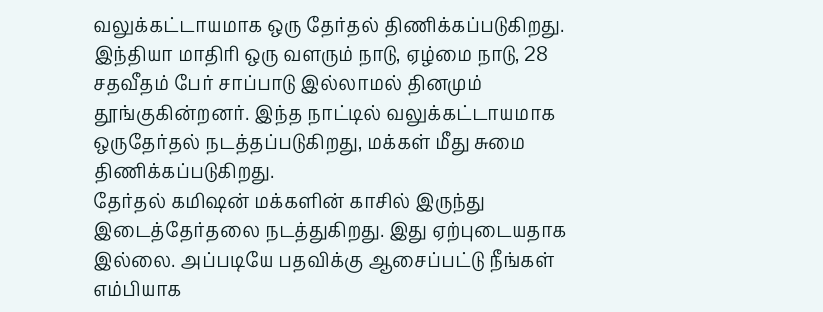வலுக்கட்டாயமாக ஒரு தேர்தல் திணிக்கப்படுகிறது. இந்தியா மாதிரி ஒரு வளரும் நாடு, ஏழ்மை நாடு, 28 சதவீதம் பேர் சாப்பாடு இல்லாமல் தினமும் தூங்குகின்றனர். இந்த நாட்டில் வலுக்கட்டாயமாக ஒருதேர்தல் நடத்தப்படுகிறது, மக்கள் மீது சுமை திணிக்கப்படுகிறது.
தேர்தல் கமிஷன் மக்களின் காசில் இருந்து இடைத்தேர்தலை நடத்துகிறது. இது ஏற்புடையதாக இல்லை. அப்படியே பதவிக்கு ஆசைப்பட்டு நீங்கள் எம்பியாக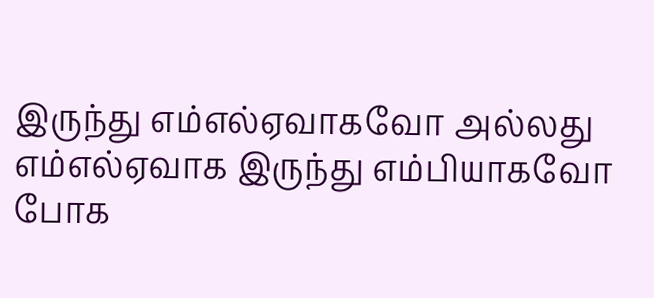இருந்து எம்எல்ஏவாகவோ அல்லது எம்எல்ஏவாக இருந்து எம்பியாகவோ போக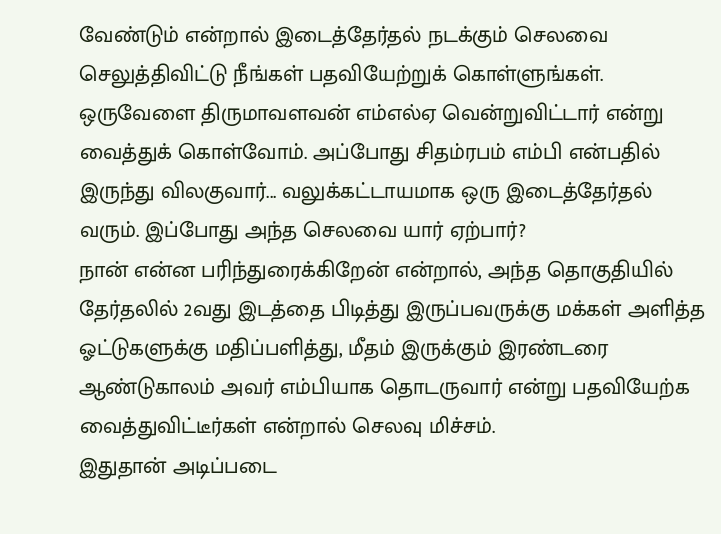வேண்டும் என்றால் இடைத்தேர்தல் நடக்கும் செலவை செலுத்திவிட்டு நீங்கள் பதவியேற்றுக் கொள்ளுங்கள்.
ஒருவேளை திருமாவளவன் எம்எல்ஏ வென்றுவிட்டார் என்று வைத்துக் கொள்வோம். அப்போது சிதம்ரபம் எம்பி என்பதில் இருந்து விலகுவார்... வலுக்கட்டாயமாக ஒரு இடைத்தேர்தல் வரும். இப்போது அந்த செலவை யார் ஏற்பார்?
நான் என்ன பரிந்துரைக்கிறேன் என்றால், அந்த தொகுதியில் தேர்தலில் 2வது இடத்தை பிடித்து இருப்பவருக்கு மக்கள் அளித்த ஓட்டுகளுக்கு மதிப்பளித்து, மீதம் இருக்கும் இரண்டரை ஆண்டுகாலம் அவர் எம்பியாக தொடருவார் என்று பதவியேற்க வைத்துவிட்டீர்கள் என்றால் செலவு மிச்சம்.
இதுதான் அடிப்படை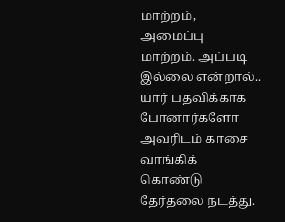மாற்றம், அமைப்பு மாற்றம். அப்படி இல்லை என்றால்.. யார் பதவிக்காக போனார்களோ அவரிடம் காசை வாங்கிக் கொண்டு தேர்தலை நடத்து.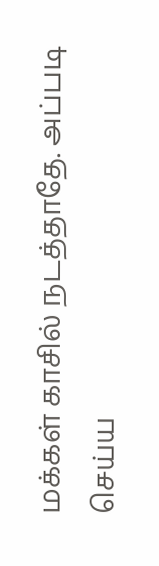மக்கள் காசில் நடத்தாதே. அப்படி செய்ய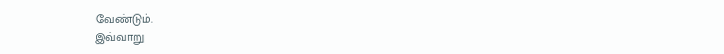வேண்டும்.
இவ்வாறு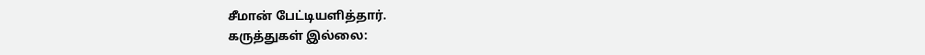சீமான் பேட்டியளித்தார்.
கருத்துகள் இல்லை: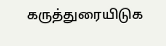கருத்துரையிடுக